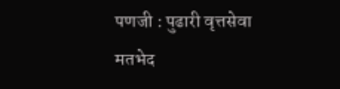पणजी : पुढारी वृत्तसेवा
मतभेद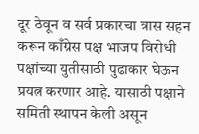दूर ठेवून व सर्व प्रकारचा त्रास सहन करून काँग्रेस पक्ष भाजप विरोधी पक्षांच्या युतीसाठी पुढाकार घेऊन प्रयत्न करणार आहे. यासाठी पक्षाने समिती स्थापन केली असून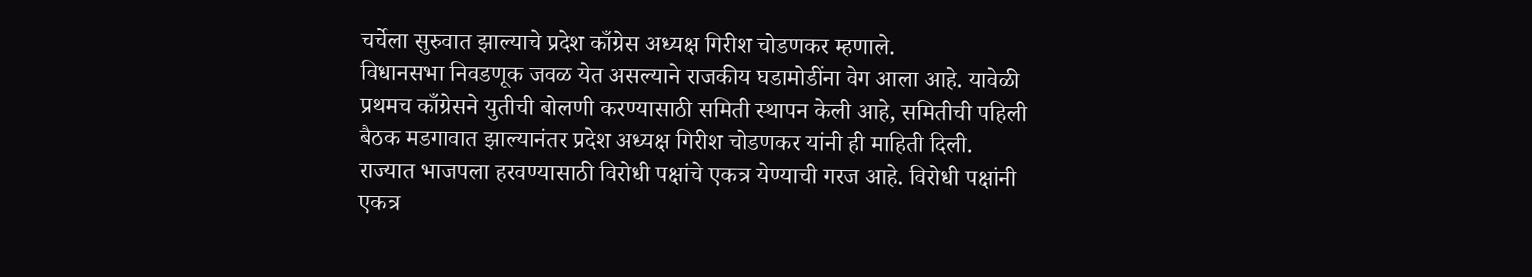चर्चेला सुरुवात झाल्याचे प्रदेश काँग्रेस अध्यक्ष गिरीश चोडणकर म्हणाले.
विधानसभा निवडणूक जवळ येत असल्याने राजकीय घडामोडींना वेग आला आहे. यावेळी प्रथमच काँग्रेसने युतीची बोलणी करण्यासाठी समिती स्थापन केली आहे, समितीची पहिली बैठक मडगावात झाल्यानंतर प्रदेश अध्यक्ष गिरीश चोडणकर यांनी ही माहिती दिली.
राज्यात भाजपला हरवण्यासाठी विरोधी पक्षांचे एकत्र येण्याची गरज आहे. विरोधी पक्षांनी एकत्र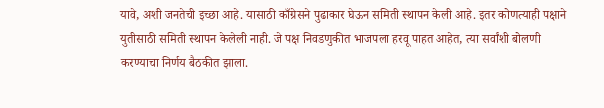यावे, अशी जनतेची इच्छा आहे. यासाठी काँग्रेसने पुढाकार घेऊन समिती स्थापन केली आहे. इतर कोणत्याही पक्षाने युतीसाठी समिती स्थापन केलेली नाही. जे पक्ष निवडणुकीत भाजपला हरवू पाहत आहेत, त्या सर्वांशी बोलणी करण्याचा निर्णय बैठकीत झाला.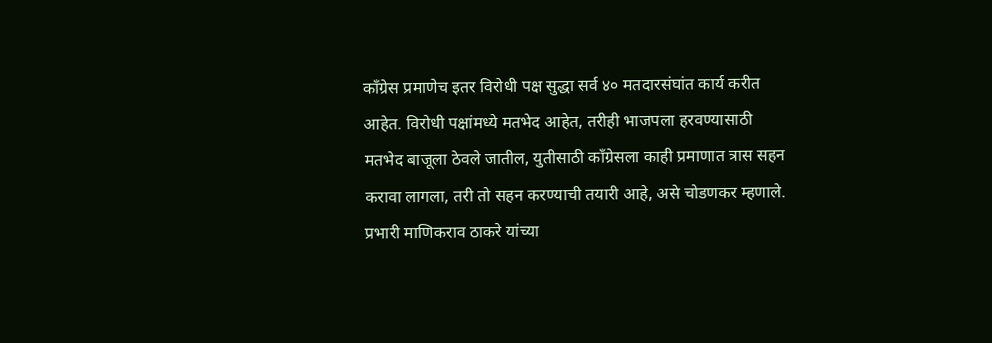काँग्रेस प्रमाणेच इतर विरोधी पक्ष सुद्धा सर्व ४० मतदारसंघांत कार्य करीत आहेत. विरोधी पक्षांमध्ये मतभेद आहेत, तरीही भाजपला हरवण्यासाठी मतभेद बाजूला ठेवले जातील, युतीसाठी काँग्रेसला काही प्रमाणात त्रास सहन करावा लागला, तरी तो सहन करण्याची तयारी आहे, असे चोडणकर म्हणाले.
प्रभारी माणिकराव ठाकरे यांच्या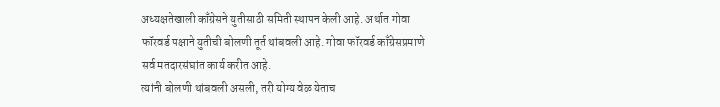अध्यक्षतेखाली काँग्रेसने युतीसाठी समिती स्थापन केली आहे. अर्थात गोवा फॉरवर्ड पक्षाने युतीची बोलणी तूर्त थांबवली आहे. गोवा फॉरवर्ड काँग्रेसप्रमाणे सर्व मतदारसंघांत कार्य करीत आहे.
त्यांनी बोलणी थांबवली असली, तरी योग्य वेळ येताच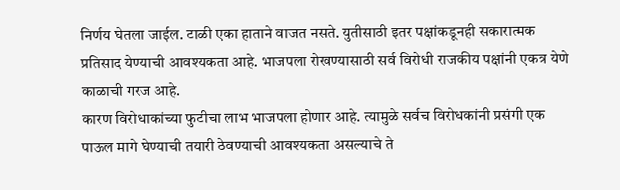निर्णय घेतला जाईल. टाळी एका हाताने वाजत नसते. युतीसाठी इतर पक्षांकडूनही सकारात्मक प्रतिसाद येण्याची आवश्यकता आहे. भाजपला रोखण्यासाठी सर्व विरोधी राजकीय पक्षांनी एकत्र येणे काळाची गरज आहे.
कारण विरोधाकांच्या फुटीचा लाभ भाजपला होणार आहे. त्यामुळे सर्वच विरोधकांनी प्रसंगी एक पाऊल मागे घेण्याची तयारी ठेवण्याची आवश्यकता असल्याचे ते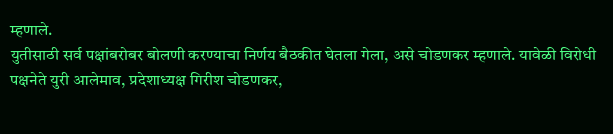म्हणाले.
युतीसाठी सर्व पक्षांबरोबर बोलणी करण्याचा निर्णय बैठकीत घेतला गेला, असे चोडणकर म्हणाले. यावेळी विरोधी पक्षनेते युरी आलेमाव, प्रदेशाध्यक्ष गिरीश चोडणकर,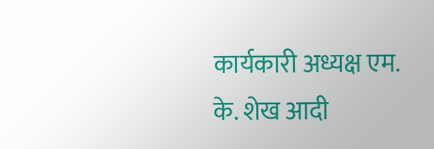कार्यकारी अध्यक्ष एम. के. शेख आदी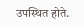उपस्थित होते.